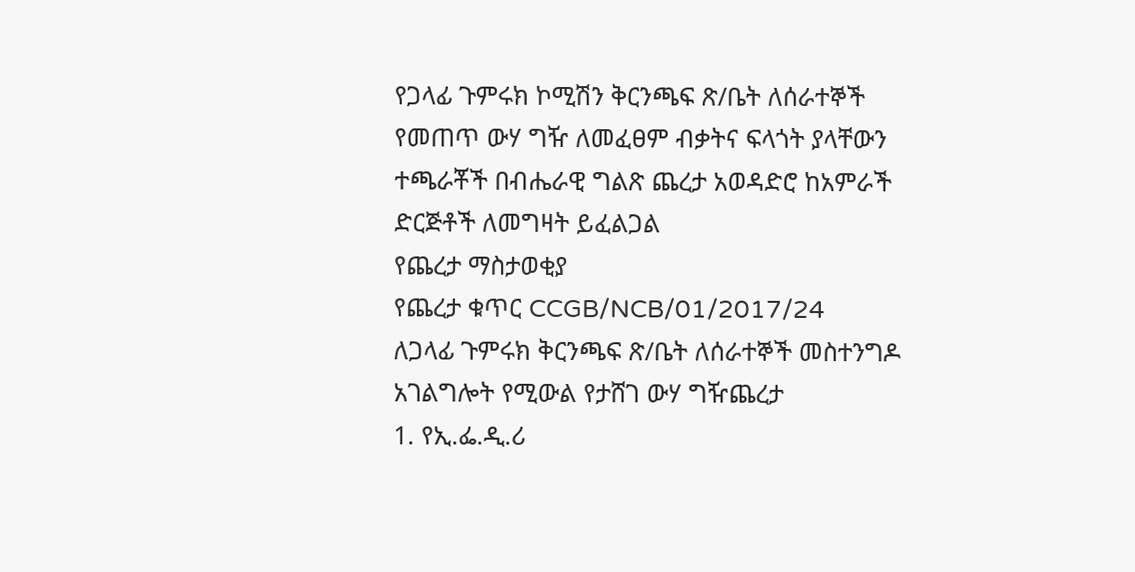የጋላፊ ጉምሩክ ኮሚሽን ቅርንጫፍ ጽ/ቤት ለሰራተኞች የመጠጥ ውሃ ግዥ ለመፈፀም ብቃትና ፍላጎት ያላቸውን ተጫራቾች በብሔራዊ ግልጽ ጨረታ አወዳድሮ ከአምራች ድርጅቶች ለመግዛት ይፈልጋል
የጨረታ ማስታወቂያ
የጨረታ ቁጥር CCGB/NCB/01/2017/24
ለጋላፊ ጉምሩክ ቅርንጫፍ ጽ/ቤት ለሰራተኞች መስተንግዶ አገልግሎት የሚውል የታሸገ ውሃ ግዥጨረታ
1. የኢ.ፌ.ዲ.ሪ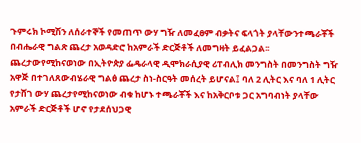ጉምሩክ ኮሚሽን ለሰራተኞች የመጠጥ ውሃ ግዥ ለመፈፀም ብቃትና ፍላጎት ያላቸውንተጫራቾች በብሔራዊ ግልጽ ጨረታ አወዳድሮ ከአምራች ድርጅቶች ለመግዛት ይፈልጋል፡፡ ጨረታውየሚከናወነው በኢትዮጵያ ፌዴራላዊ ዲሞክራሲያዊ ሪፐብሊክ መንግስት በመንግስት ግዥ አዋጅ በተገለጸውብሄራዊ ግልፅ ጨረታ ስነ-ስርዓት መሰረት ይሆናል፤ ባለ 2 ሊትር እና ባለ 1 ሊትር የታሸገ ውሃ ጨረታየሚከናወነው ብቁ ከሆኑ ተጫራቾች እና ከአቅርቦቱ ጋር አግባብነት ያላቸው አምራች ድርጅቶች ሆኖ የታደሰህጋዊ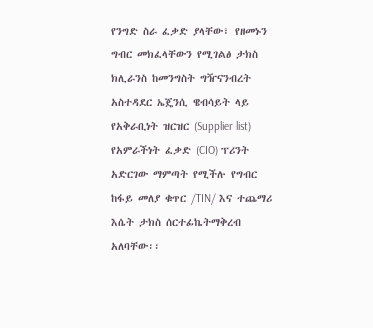የንግድ ስራ ፈቃድ ያላቸው፣ የዘመኑን ግብር መክፈላቸውን የሚገልፅ ታክስ ክሊራንስ ከመንግስት ግዥናንብረት አስተዳደር ኤጄንሲ ዌብሳይት ላይ የአቅራቢነት ዝርዝር (Supplier list) የአምራችነት ፈቃድ (CIO) ፕሪንት አድርገው ማምጣት የሚችሉ የግብር ከፋይ መለያ ቁጥር /TIN/ እና ተጨማሪ እሴት ታክስ ሰርተፊኬትማቅረብ አለባቸው፡፡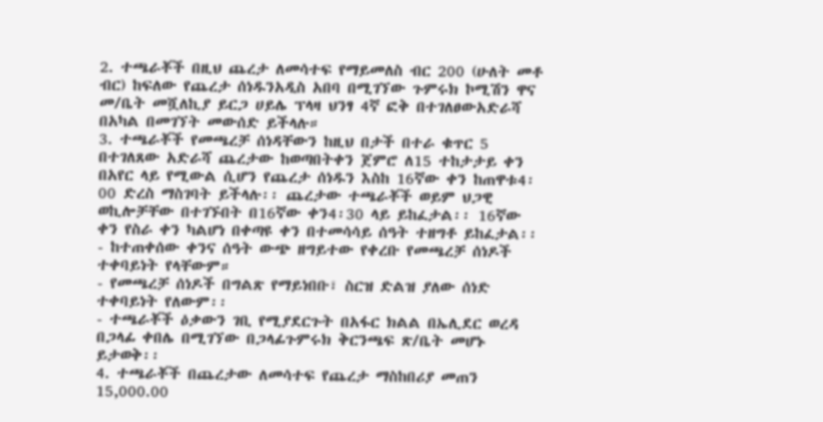2. ተጫራቾች በዚህ ጨረታ ለመሳተፍ የማይመለስ ብር 200 (ሁለት መቶ ብር) ከፍለው የጨረታ ሰነዱንአዲስ አበባ በሚገኘው ጉምሩክ ኮሚሽን ዋና መ/ቤት መሿለኪያ ይርጋ ሀይሌ ፕላዛ ህንፃ 4ኛ ፎቅ በተገለፀውአድራሻ በአካል በመገኘት መውሰድ ይችላሉ።
3. ተጫራቾች የመጫረቻ ሰነዳቸውን ከዚህ በታች በተራ ቁጥር 5 በተገለጸው አድራሻ ጨረታው ከወጣበትቀን ጀምሮ ለ15 ተከታታይ ቀን በአየር ላይ የሚውል ሲሆን የጨረታ ሰነዱን እስከ 16ኛው ቀን ከጠዋቱ4፡00 ድረስ ማስገባት ይችላሉ፡፡ ጨረታው ተጫራቾች ወይም ህጋዊ ወኪሎቻቸው በተገኙበት በ16ኛው ቀን4፡30 ላይ ይከፈታል፡፡ 16ኛው ቀን የስራ ቀን ካልሆነ በቀጣዩ ቀን በተመሳሳይ ሰዓት ተዘግቶ ይከፈታል፡፡
- ከተጠቀሰው ቀንና ሰዓት ውጭ ዘግይተው የቀረቡ የመጫረቻ ሰነዶች ተቀባይነት የላቸውም።
- የመጫረቻ ሰነዶች በግልጽ የማይነበቡ፣ ስርዝ ድልዝ ያለው ሰነድ ተቀባይነት የለውም፡፡
- ተጫራቾች ዕቃውን ገቢ የሚያደርጉት በአፋር ክልል በኤሊደር ወረዳ በጋላፊ ቀበሌ በሚገኘው በጋላፊጉምሩክ ቅርንጫፍ ጽ/ቤት መሆኑ ይታወቅ፡፡
4. ተጫራቾች በጨረታው ለመሳተፍ የጨረታ ማስከበሪያ መጠን 15,000.00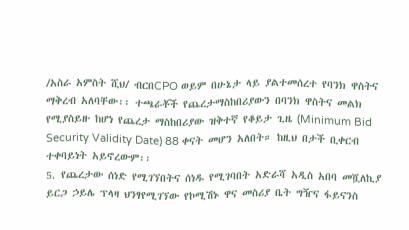/አስራ አምስት ሺህ/ ብርበCPO ወይም በሁኔታ ላይ ያልተመሰረተ የባንክ ዋስትና ማቅረብ አለባቸው፡፡ ተጫራቾች የጨረታማስከበሪያውን በባንክ ዋስትና መልክ የሚያስይዙ ከሆነ የጨረታ ማስከበሪያው ዝቅተኛ የቆይታ ጊዜ (Minimum Bid Security Validity Date) 88 ቀናት መሆን አለበት። ከዚህ በታች ቢቀርብ ተቀባይነት አይኖረውም፡፡
5. የጨረታው ሰነድ የሚገኘበትና ሰነዱ የሚገባበት አድራሻ አዲስ አበባ መሿለኪያ ይርጋ ኃይሌ ፕላዛ ህንፃየሚገኘው የኮሚሽኑ ዋና መስሪያ ቤት ግዥና ፋይናንስ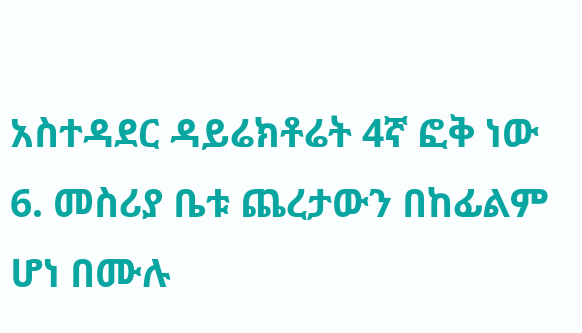አስተዳደር ዳይሬክቶሬት 4ኛ ፎቅ ነው
6. መስሪያ ቤቱ ጨረታውን በከፊልም ሆነ በሙሉ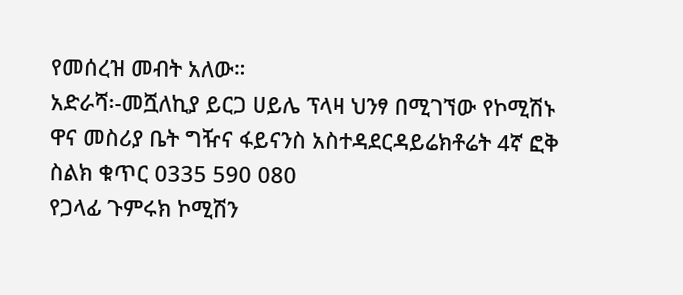የመሰረዝ መብት አለው።
አድራሻ፡-መሿለኪያ ይርጋ ሀይሌ ፕላዛ ህንፃ በሚገኘው የኮሚሽኑ ዋና መስሪያ ቤት ግዥና ፋይናንስ አስተዳደርዳይሬክቶሬት 4ኛ ፎቅ
ስልክ ቁጥር 0335 590 080
የጋላፊ ጉምሩክ ኮሚሽን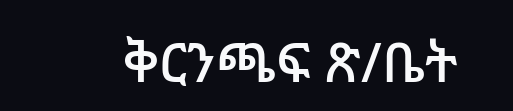ቅርንጫፍ ጽ/ቤት